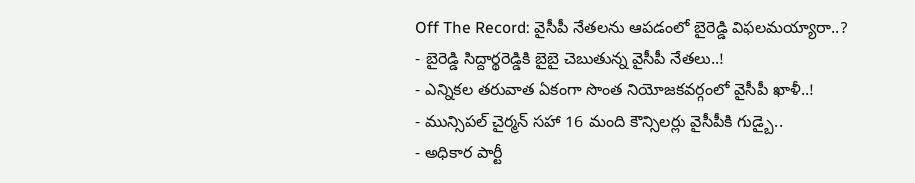Off The Record: వైసీపీ నేతలను ఆపడంలో బైరెడ్డి విఫలమయ్యారా..?
- బైరెడ్డి సిద్దార్థరెడ్డికి బైబై చెబుతున్న వైసీపీ నేతలు..!
- ఎన్నికల తరువాత ఏకంగా సొంత నియోజకవర్గంలో వైసీపీ ఖాళీ..!
- మున్సిపల్ చైర్మన్ సహా 16 మంది కౌన్సిలర్లు వైసీపీకి గుడ్బై..
- అధికార పార్టీ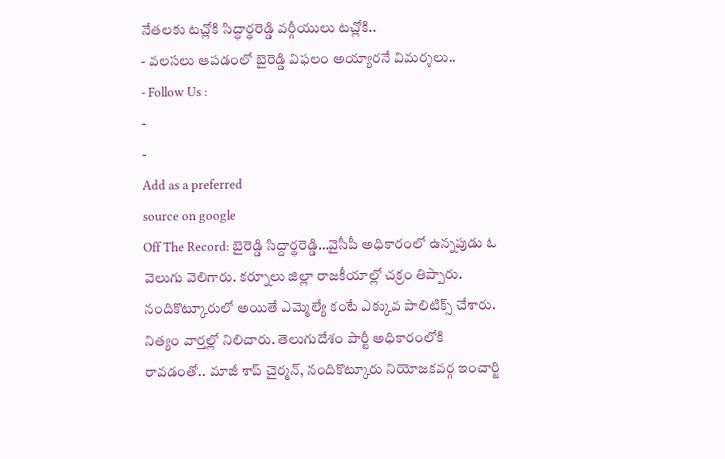నేతలకు టచ్లోకి సిద్ధార్థరెడ్డి వర్గీయులు టచ్లోకి..
- వలసలు ఆపడంలో బైరెడ్డి విఫలం అయ్యారనే విమర్శలు..
- Follow Us :
-
-
Add as a preferred
source on google
Off The Record: బైరెడ్డి సిద్దార్థరెడ్డి…వైసీపీ అధికారంలో ఉన్నపుడు ఓ వెలుగు వెలిగారు. కర్నూలు జిల్లా రాజకీయాల్లో చక్రం తిప్పారు. నందికొట్కూరులో అయితే ఎమ్మెల్యే కంటే ఎక్కువ పాలిటిక్స్ చేశారు. నిత్యం వార్తల్లో నిలిచారు. తెలుగుదేశం పార్టీ అధికారంలోకి రావడంతో.. మాజీ శాప్ చైర్మన్, నందికొట్కూరు నియోజకవర్గ ఇంచార్జి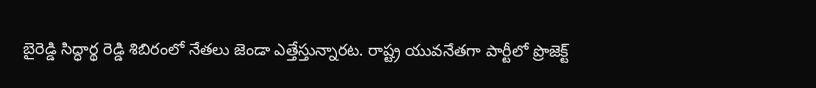బైరెడ్డి సిద్ధార్థ రెడ్డి శిబిరంలో నేతలు జెండా ఎత్తేస్తున్నారట. రాష్ట్ర యువనేతగా పార్టీలో ప్రొజెక్ట్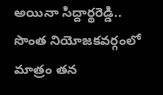అయినా సిద్దార్థరెడ్డి.. సొంత నియోజకవర్గంలో మాత్రం తన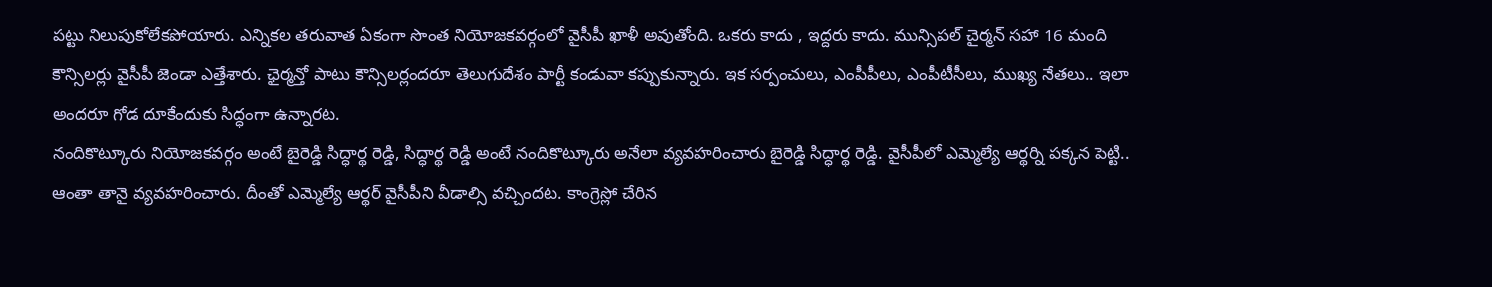పట్టు నిలుపుకోలేకపోయారు. ఎన్నికల తరువాత ఏకంగా సొంత నియోజకవర్గంలో వైసీపీ ఖాళీ అవుతోంది. ఒకరు కాదు , ఇద్దరు కాదు. మున్సిపల్ చైర్మన్ సహా 16 మంది కౌన్సిలర్లు వైసీపీ జెండా ఎత్తేశారు. ఛైర్మన్తో పాటు కౌన్సిలర్లందరూ తెలుగుదేశం పార్టీ కండువా కప్పుకున్నారు. ఇక సర్పంచులు, ఎంపీపీలు, ఎంపీటీసీలు, ముఖ్య నేతలు.. ఇలా అందరూ గోడ దూకేందుకు సిద్ధంగా ఉన్నారట.
నందికొట్కూరు నియోజకవర్గం అంటే బైరెడ్డి సిద్ధార్థ రెడ్డి, సిద్ధార్థ రెడ్డి అంటే నందికొట్కూరు అనేలా వ్యవహరించారు బైరెడ్డి సిద్ధార్థ రెడ్డి. వైసీపీలో ఎమ్మెల్యే ఆర్థర్ని పక్కన పెట్టి.. ఆంతా తానై వ్యవహరించారు. దీంతో ఎమ్మెల్యే ఆర్థర్ వైసీపీని వీడాల్సి వచ్చిందట. కాంగ్రెస్లో చేరిన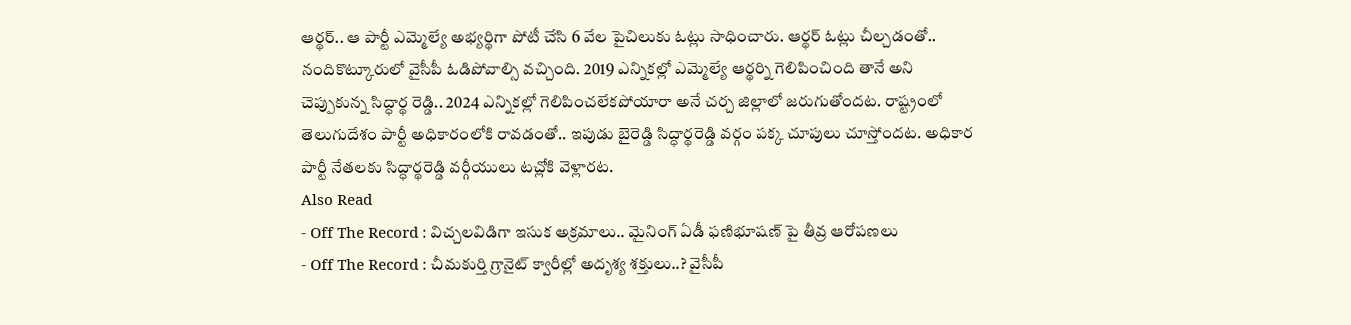ఆర్థర్.. ఆ పార్టీ ఎమ్మెల్యే అభ్యర్థిగా పోటీ చేసి 6 వేల పైచిలుకు ఓట్లు సాధించారు. ఆర్థర్ ఓట్లు చీల్చడంతో.. నందికొట్కూరులో వైసీపీ ఓడిపోవాల్సి వచ్చింది. 2019 ఎన్నికల్లో ఎమ్మెల్యే ఆర్థర్ని గెలిపించింది తానే అని చెప్పుకున్న సిద్ధార్థ రెడ్డి.. 2024 ఎన్నికల్లో గెలిపించలేకపోయారా అనే చర్చ జిల్లాలో జరుగుతోందట. రాష్ట్రంలో తెలుగుదేశం పార్టీ అధికారంలోకి రావడంతో.. ఇపుడు బైరెడ్డి సిద్ధార్థరెడ్డి వర్గం పక్క చూపులు చూస్తోందట. అధికార పార్టీ నేతలకు సిద్ధార్థరెడ్డి వర్గీయులు టచ్లోకి వెళ్లారట.
Also Read
- Off The Record : విచ్చలవిడిగా ఇసుక అక్రమాలు.. మైనింగ్ ఏడీ ఫణిభూషణ్ పై తీవ్ర ఆరోపణలు
- Off The Record : చీమకుర్తి గ్రానైట్ క్వారీల్లో అదృశ్య శక్తులు..? వైసీపీ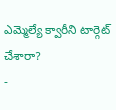ఎమ్మెల్యే క్వారీని టార్గెట్ చేశారా?
-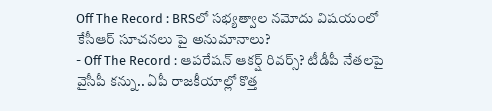Off The Record : BRSలో సభ్యత్వాల నమోదు విషయంలో కేసీఆర్ సూచనలు పై అనుమానాలు?
- Off The Record : ఆపరేషన్ ఆకర్ష్ రివర్స్? టీడీపీ నేతలపై వైసీపీ కన్ను.. ఏపీ రాజకీయాల్లో కొత్త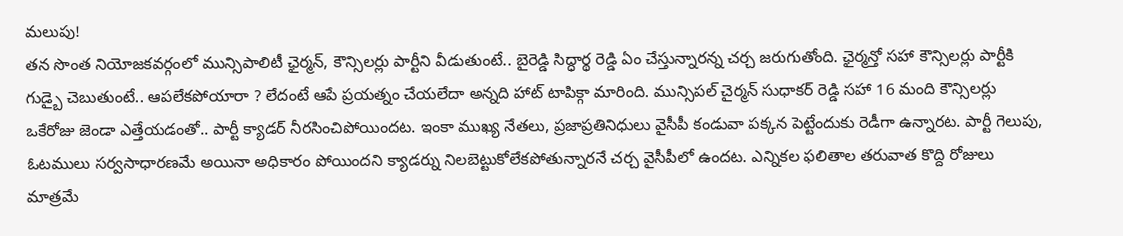మలుపు!
తన సొంత నియోజకవర్గంలో మున్సిపాలిటీ ఛైర్మన్, కౌన్సిలర్లు పార్టీని వీడుతుంటే.. బైరెడ్డి సిద్ధార్థ రెడ్డి ఏం చేస్తున్నారన్న చర్చ జరుగుతోంది. ఛైర్మన్తో సహా కౌన్సిలర్లు పార్టీకి గుడ్బై చెబుతుంటే.. ఆపలేకపోయారా ? లేదంటే ఆపే ప్రయత్నం చేయలేదా అన్నది హాట్ టాపిక్గా మారింది. మున్సిపల్ చైర్మన్ సుధాకర్ రెడ్డి సహా 16 మంది కౌన్సిలర్లు ఒకేరోజు జెండా ఎత్తేయడంతో.. పార్టీ క్యాడర్ నీరసించిపోయిందట. ఇంకా ముఖ్య నేతలు, ప్రజాప్రతినిధులు వైసీపీ కండువా పక్కన పెట్టేందుకు రెడీగా ఉన్నారట. పార్టీ గెలుపు, ఓటములు సర్వసాధారణమే అయినా అధికారం పోయిందని క్యాడర్ను నిలబెట్టుకోలేకపోతున్నారనే చర్చ వైసీపీలో ఉందట. ఎన్నికల ఫలితాల తరువాత కొద్ది రోజులు మాత్రమే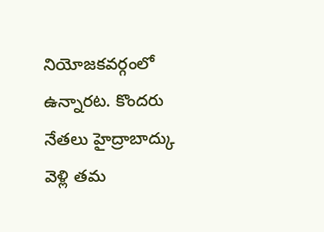నియోజకవర్గంలో ఉన్నారట. కొందరు నేతలు హైద్రాబాద్కు వెళ్లి తమ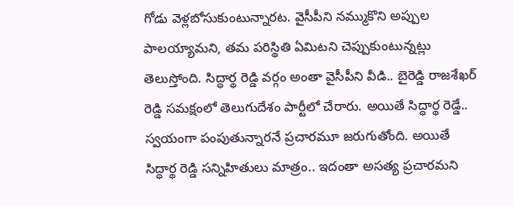గోడు వెళ్లబోసుకుంటున్నారట. వైసీపీని నమ్ముకొని అప్పుల పాలయ్యామని, తమ పరిస్థితి ఏమిటని చెప్పుకుంటున్నట్లు తెలుస్తోంది. సిద్ధార్థ రెడ్డి వర్గం అంతా వైసీపీని వీడి.. బైరెడ్డి రాజశేఖర్ రెడ్డి సమక్షంలో తెలుగుదేశం పార్టీలో చేరారు. అయితే సిద్ధార్థ రెడ్డే.. స్వయంగా పంపుతున్నారనే ప్రచారమూ జరుగుతోంది. అయితే సిద్ధార్థ రెడ్డి సన్నిహితులు మాత్రం.. ఇదంతా అసత్య ప్రచారమని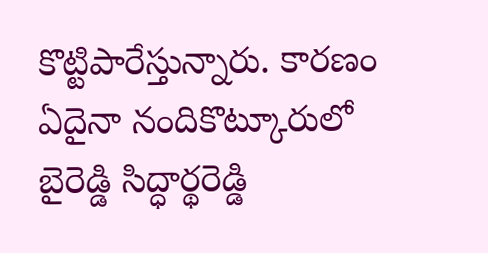కొట్టిపారేస్తున్నారు. కారణం ఏదైనా నందికొట్కూరులో బైరెడ్డి సిద్ధార్థరెడ్డి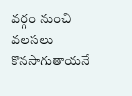వర్గం నుంచి వలసలు కొనసాగుతాయనే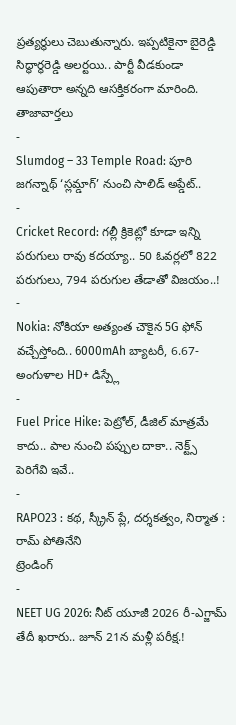ప్రత్యర్థులు చెబుతున్నారు. ఇప్పటికైనా బైరెడ్డి సిద్ధార్థరెడ్డి అలర్టయి.. పార్టీ వీడకుండా ఆపుతారా అన్నది ఆసక్తికరంగా మారింది.
తాజావార్తలు
-
Slumdog – 33 Temple Road: పూరి జగన్నాథ్ ‘స్లమ్డాగ్’ నుంచి సాలిడ్ అప్డేట్..
-
Cricket Record: గల్లీ క్రికెట్లో కూడా ఇన్ని పరుగులు రావు కదయ్యా.. 50 ఓవర్లలో 822 పరుగులు, 794 పరుగుల తేడాతో విజయం..!
-
Nokia: నోకియా అత్యంత చౌకైన 5G ఫోన్ వచ్చేస్తోంది.. 6000mAh బ్యాటరీ, 6.67-అంగుళాల HD+ డిస్ప్లే
-
Fuel Price Hike: పెట్రోల్, డీజిల్ మాత్రమే కాదు.. పాల నుంచి పప్పుల దాకా.. నెక్ట్స్ పెరిగేవి ఇవే..
-
RAPO23 : కథ, స్క్రీన్ ప్లే, దర్శకత్వం, నిర్మాత : రామ్ పోతినేని
ట్రెండింగ్
-
NEET UG 2026: నీట్ యూజీ 2026 రీ-ఎగ్జామ్ తేదీ ఖరారు.. జూన్ 21న మళ్లీ పరీక్ష.!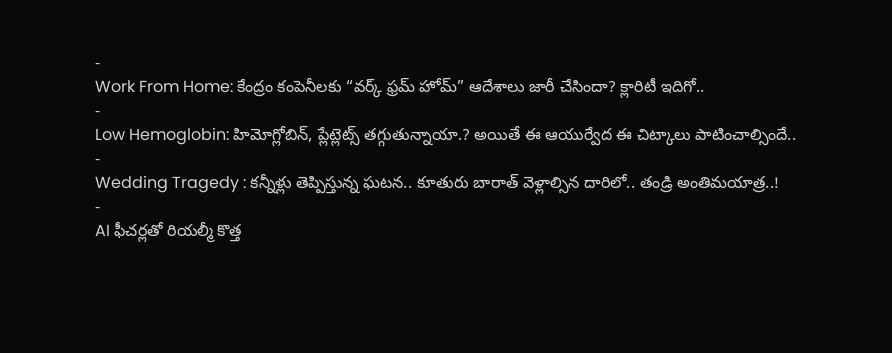-
Work From Home: కేంద్రం కంపెనీలకు “వర్క్ ఫ్రమ్ హోమ్” ఆదేశాలు జారీ చేసిందా? క్లారిటీ ఇదిగో..
-
Low Hemoglobin: హిమోగ్లోబిన్, ప్లేట్లెట్స్ తగ్గుతున్నాయా.? అయితే ఈ ఆయుర్వేద ఈ చిట్కాలు పాటించాల్సిందే..
-
Wedding Tragedy : కన్నీళ్లు తెప్పిస్తున్న ఘటన.. కూతురు బారాత్ వెళ్లాల్సిన దారిలో.. తండ్రి అంతిమయాత్ర..!
-
AI ఫీచర్లతో రియల్మీ కొత్త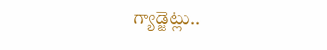గ్యాడ్జెట్లు..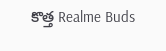కొత్త Realme Buds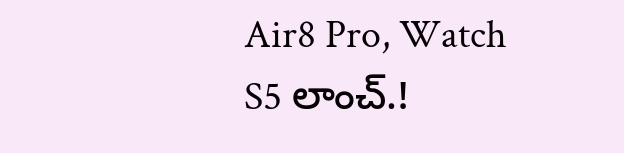Air8 Pro, Watch S5 లాంచ్.!